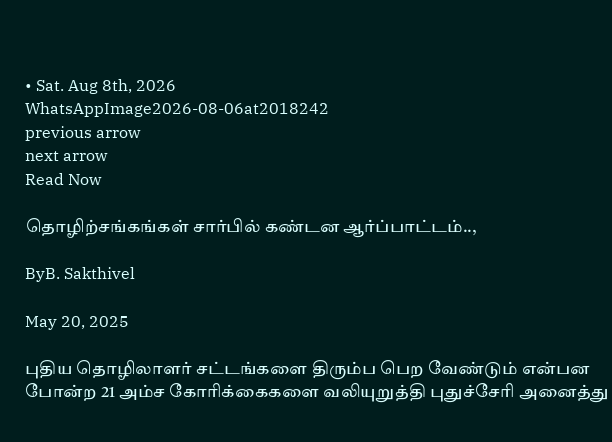• Sat. Aug 8th, 2026
WhatsAppImage2026-08-06at2018242
previous arrow
next arrow
Read Now

தொழிற்சங்கங்கள் சார்பில் கண்டன ஆர்ப்பாட்டம்..,

ByB. Sakthivel

May 20, 2025

புதிய தொழிலாளர் சட்டங்களை திரும்ப பெற வேண்டும் என்பன போன்ற 21 அம்ச கோரிக்கைகளை வலியுறுத்தி புதுச்சேரி அனைத்து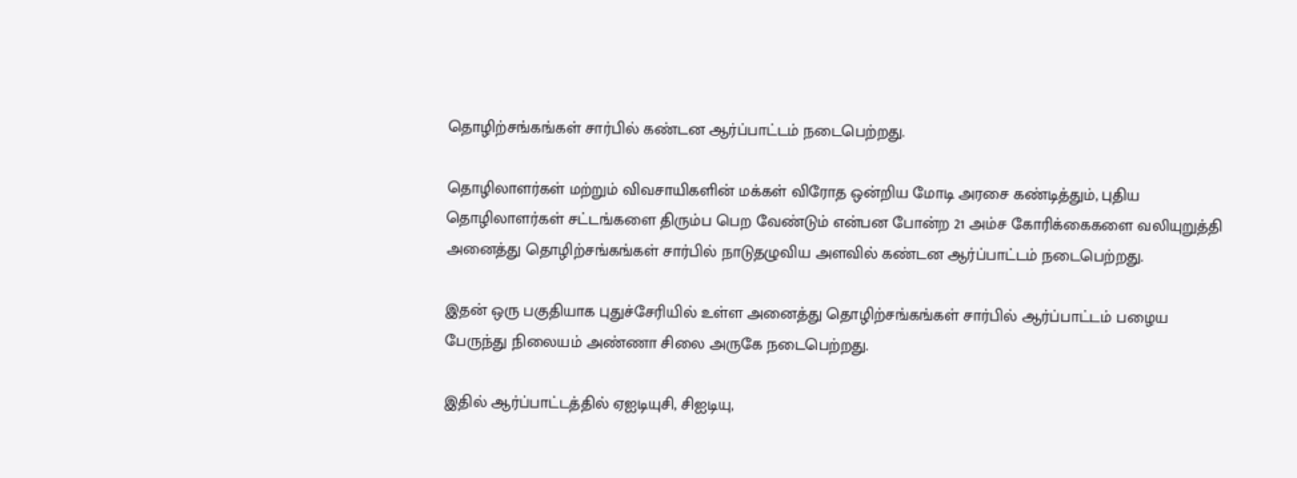தொழிற்சங்கங்கள் சார்பில் கண்டன ஆர்ப்பாட்டம் நடைபெற்றது.

தொழிலாளர்கள் மற்றும் விவசாயிகளின் மக்கள் விரோத ஒன்றிய மோடி அரசை கண்டித்தும், புதிய தொழிலாளர்கள் சட்டங்களை திரும்ப பெற வேண்டும் என்பன போன்ற 21 அம்ச கோரிக்கைகளை வலியுறுத்தி அனைத்து தொழிற்சங்கங்கள் சார்பில் நாடுதழுவிய அளவில் கண்டன ஆர்ப்பாட்டம் நடைபெற்றது.

இதன் ஒரு பகுதியாக புதுச்சேரியில் உள்ள அனைத்து தொழிற்சங்கங்கள் சார்பில் ஆர்ப்பாட்டம் பழைய பேருந்து நிலையம் அண்ணா சிலை அருகே நடைபெற்றது.

இதில் ஆர்ப்பாட்டத்தில் ஏஐடியுசி, சிஐடியு,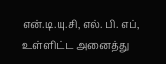என்.டி.யு.சி, எல். பி. எப், உள்ளிட்ட அனைத்து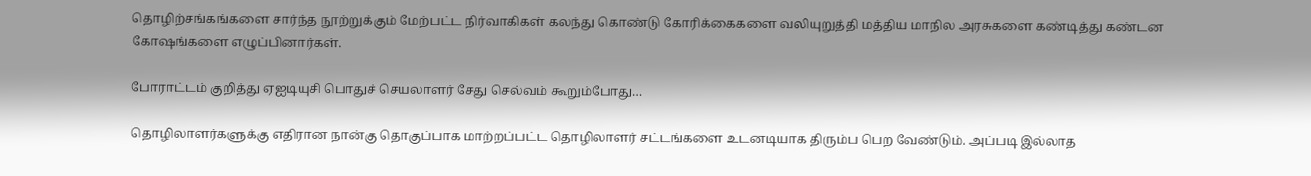தொழிற்சங்கங்களை சார்ந்த நூற்றுக்கும் மேற்பட்ட நிர்வாகிகள் கலந்து கொண்டு கோரிக்கைகளை வலியுறுத்தி மத்திய மாநில அரசுகளை கண்டித்து கண்டன கோஷங்களை எழுப்பினார்கள்.

போராட்டம் குறித்து ஏஐடியுசி பொதுச் செயலாளர் சேது செல்வம் கூறும்போது…

தொழிலாளர்களுக்கு எதிரான நான்கு தொகுப்பாக மாற்றப்பட்ட தொழிலாளர் சட்டங்களை உடனடியாக திரும்ப பெற வேண்டும். அப்படி இல்லாத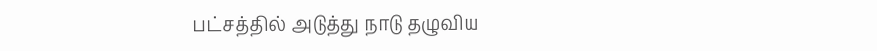பட்சத்தில் அடுத்து நாடு தழுவிய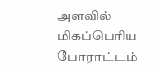அளவில் மிகப்பெரிய போராட்டம்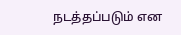நடத்தப்படும் என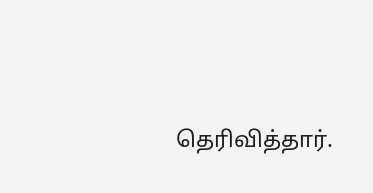தெரிவித்தார்.